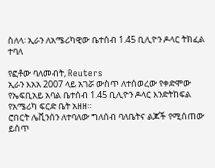ስለላ፡ ኢራን ለአሜሪካዊው ቤተሰብ 1.45 ቢሊዮን ዶላር ትክፈል ተባለ

የፎቶው ባለመብት, Reuters
ኢራን እአአ 2007 ላይ አገሯ ውስጥ ለተሰወረው የቀድሞው የኤፍቢአይ አባል ቤተሰብ 1.45 ቢሊዮን ዶላር እንድትከፍል የአሜሪካ ፍርድ ቤት አዘዘ።
ሮበርት ሌቪንሰን ለተባለው ግለሰብ ባለቤትና ልጆች የሚሰጠው ይሰጥ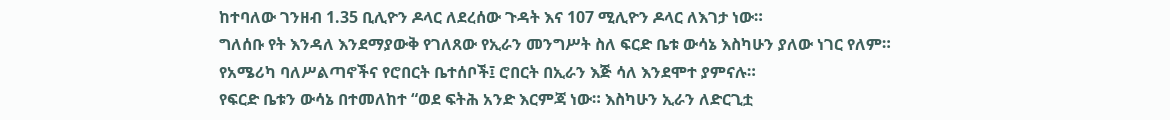ከተባለው ገንዘብ 1.35 ቢሊዮን ዶላር ለደረሰው ጉዳት እና 107 ሚሊዮን ዶላር ለእገታ ነው።
ግለሰቡ የት እንዳለ እንደማያውቅ የገለጸው የኢራን መንግሥት ስለ ፍርድ ቤቱ ውሳኔ እስካሁን ያለው ነገር የለም።
የአሜሪካ ባለሥልጣኖችና የሮበርት ቤተሰቦች፤ ሮበርት በኢራን እጅ ሳለ እንደሞተ ያምናሉ።
የፍርድ ቤቱን ውሳኔ በተመለከተ “ወደ ፍትሕ አንድ እርምጃ ነው። እስካሁን ኢራን ለድርጊቷ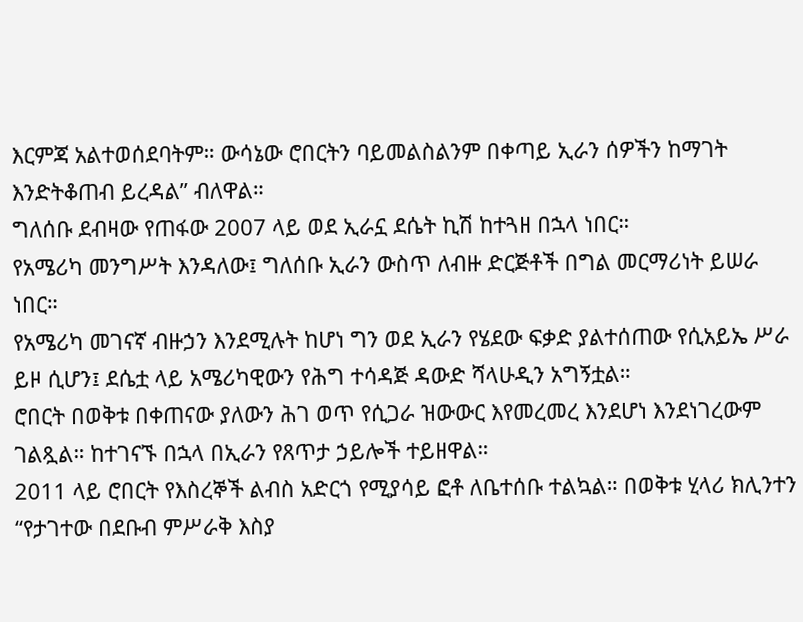እርምጃ አልተወሰደባትም። ውሳኔው ሮበርትን ባይመልስልንም በቀጣይ ኢራን ሰዎችን ከማገት እንድትቆጠብ ይረዳል” ብለዋል።
ግለሰቡ ደብዛው የጠፋው 2007 ላይ ወደ ኢራኗ ደሴት ኪሽ ከተጓዘ በኋላ ነበር።
የአሜሪካ መንግሥት እንዳለው፤ ግለሰቡ ኢራን ውስጥ ለብዙ ድርጅቶች በግል መርማሪነት ይሠራ ነበር።
የአሜሪካ መገናኛ ብዙኃን እንደሚሉት ከሆነ ግን ወደ ኢራን የሄደው ፍቃድ ያልተሰጠው የሲአይኤ ሥራ ይዞ ሲሆን፤ ደሴቷ ላይ አሜሪካዊውን የሕግ ተሳዳጅ ዳውድ ሻላሁዲን አግኝቷል።
ሮበርት በወቅቱ በቀጠናው ያለውን ሕገ ወጥ የሲጋራ ዝውውር እየመረመረ እንደሆነ እንደነገረውም ገልጿል። ከተገናኙ በኋላ በኢራን የጸጥታ ኃይሎች ተይዘዋል።
2011 ላይ ሮበርት የእስረኞች ልብስ አድርጎ የሚያሳይ ፎቶ ለቤተሰቡ ተልኳል። በወቅቱ ሂላሪ ክሊንተን “የታገተው በደቡብ ምሥራቅ እስያ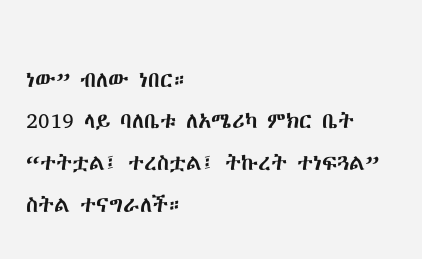ነው” ብለው ነበር።
2019 ላይ ባለቤቱ ለአሜሪካ ምክር ቤት “ተትቷል፤ ተረስቷል፤ ትኩረት ተነፍጓል” ስትል ተናግራለች።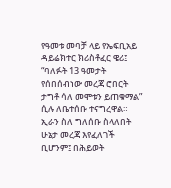የዓመቱ መባቻ ላይ የኤፍቢአይ ዳይሬክተር ክሪስቶፈር ዌሪ፤ “ባለፉት 13 ዓመታት የሰበሰብነው መረጃ ሮበርት ታግቶ ሳለ መሞቱን ይጠቁማል” ሲሉ ለቤተሰቡ ተናግረዋል።
ኢራን ስለ ግለሰቡ ስላለበት ሁኔታ መረጃ እየፈለገች ቢሆንም፤ በሕይወት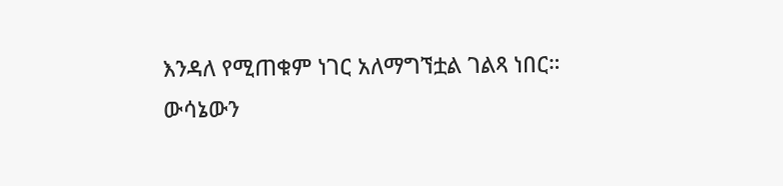እንዳለ የሚጠቁም ነገር አለማግኘቷል ገልጻ ነበር።
ውሳኔውን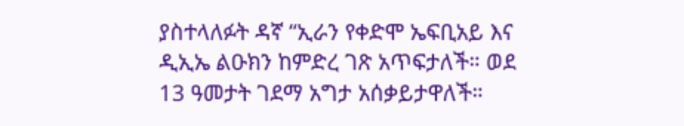ያስተላለፉት ዳኛ “ኢራን የቀድሞ ኤፍቢአይ እና ዲኢኤ ልዑክን ከምድረ ገጽ አጥፍታለች። ወደ 13 ዓመታት ገደማ አግታ አሰቃይታዋለች።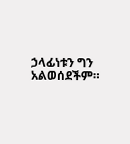ኃላፊነቱን ግን አልወሰደችም።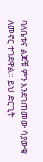ባለቤቱና ልጆቹ ምን እንደገጠመው ሳያውቁ ለመኖር ተገደዋል። ይህ ድርጊት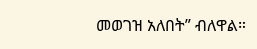መወገዝ አለበት” ብለዋል።